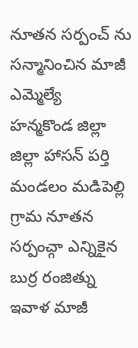నూతన సర్పంచ్ ను సన్మానించిన మాజీ ఎమ్మెల్యే
హన్మకొండ జిల్లా జిల్లా హాసన్ పర్తి మండలం మడిపెల్లి గ్రామ నూతన సర్పంచ్గా ఎన్నికైన బుర్ర రంజిత్ను ఇవాళ మాజీ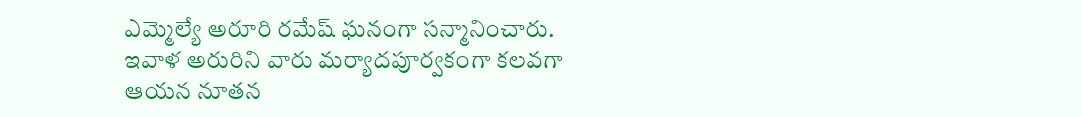ఎమ్మెల్యే అరూరి రమేష్ ఘనంగా సన్మానించారు. ఇవాళ అరురిని వారు మర్యాదపూర్వకంగా కలవగా ఆయన నూతన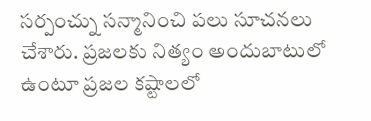సర్పంచ్ను సన్మానించి పలు సూచనలు చేశారు. ప్రజలకు నిత్యం అందుబాటులో ఉంటూ ప్రజల కష్టాలలో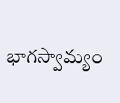భాగస్వామ్యం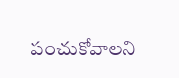పంచుకోవాలని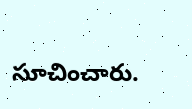సూచించారు.